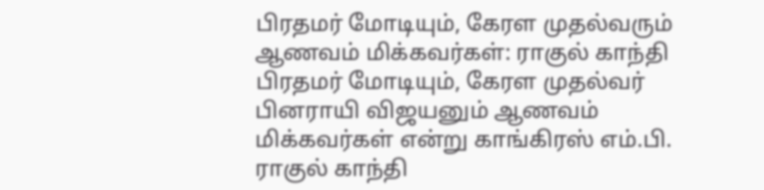பிரதமர் மோடியும், கேரள முதல்வரும் ஆணவம் மிக்கவர்கள்: ராகுல் காந்தி
பிரதமர் மோடியும், கேரள முதல்வர் பினராயி விஜயனும் ஆணவம் மிக்கவர்கள் என்று காங்கிரஸ் எம்.பி. ராகுல் காந்தி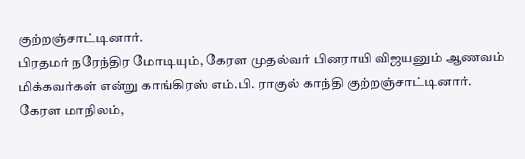குற்றஞ்சாட்டினார்.
பிரதமர் நரேந்திர மோடியும், கேரள முதல்வர் பினராயி விஜயனும் ஆணவம் மிக்கவர்கள் என்று காங்கிரஸ் எம்.பி. ராகுல் காந்தி குற்றஞ்சாட்டினார்.
கேரள மாநிலம்,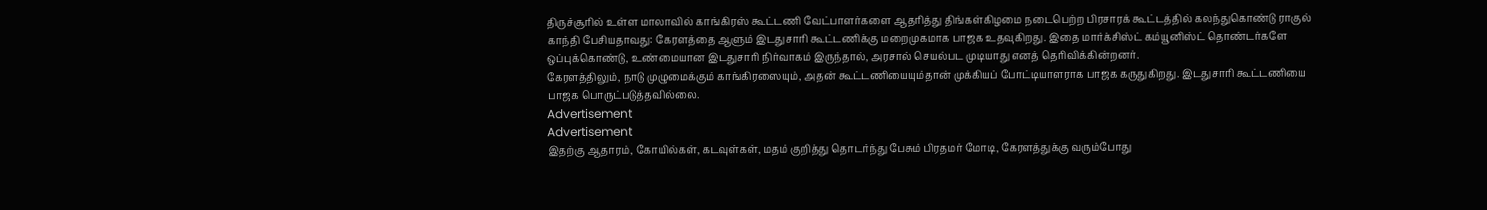திருச்சூரில் உள்ள மாலாவில் காங்கிரஸ் கூட்டணி வேட்பாளர்களை ஆதரித்து திங்கள்கிழமை நடைபெற்ற பிரசாரக் கூட்டத்தில் கலந்துகொண்டு ராகுல் காந்தி பேசியதாவது: கேரளத்தை ஆளும் இடதுசாரி கூட்டணிக்கு மறைமுகமாக பாஜக உதவுகிறது. இதை மார்க்சிஸ்ட் கம்யூனிஸ்ட் தொண்டர்களே ஒப்புக்கொண்டு, உண்மையான இடதுசாரி நிர்வாகம் இருந்தால், அரசால் செயல்பட முடியாது எனத் தெரிவிக்கின்றனர்.
கேரளத்திலும், நாடு முழுமைக்கும் காங்கிரஸையும், அதன் கூட்டணியையும்தான் முக்கியப் போட்டியாளராக பாஜக கருதுகிறது. இடதுசாரி கூட்டணியை பாஜக பொருட்படுத்தவில்லை.
Advertisement
Advertisement
இதற்கு ஆதாரம், கோயில்கள், கடவுள்கள், மதம் குறித்து தொடர்ந்து பேசும் பிரதமர் மோடி, கேரளத்துக்கு வரும்போது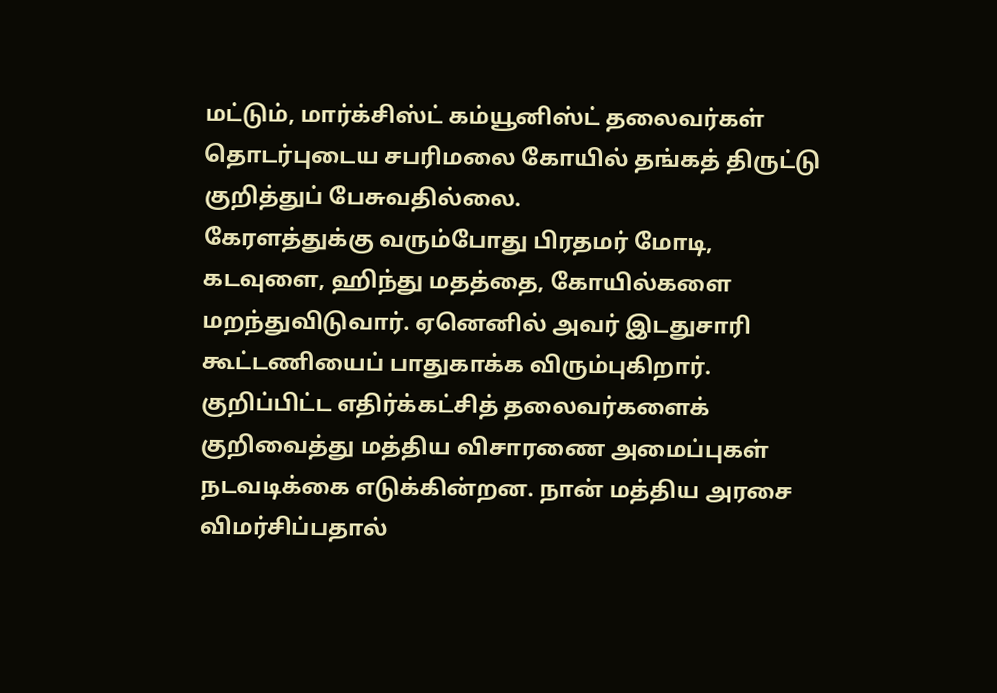மட்டும், மார்க்சிஸ்ட் கம்யூனிஸ்ட் தலைவர்கள் தொடர்புடைய சபரிமலை கோயில் தங்கத் திருட்டு குறித்துப் பேசுவதில்லை.
கேரளத்துக்கு வரும்போது பிரதமர் மோடி, கடவுளை, ஹிந்து மதத்தை, கோயில்களை மறந்துவிடுவார். ஏனெனில் அவர் இடதுசாரி கூட்டணியைப் பாதுகாக்க விரும்புகிறார்.
குறிப்பிட்ட எதிர்க்கட்சித் தலைவர்களைக் குறிவைத்து மத்திய விசாரணை அமைப்புகள் நடவடிக்கை எடுக்கின்றன. நான் மத்திய அரசை விமர்சிப்பதால்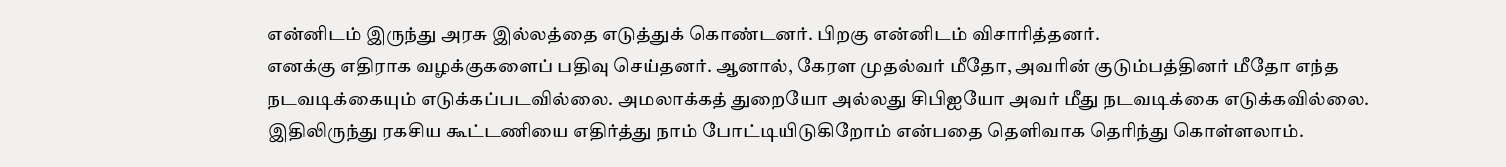என்னிடம் இருந்து அரசு இல்லத்தை எடுத்துக் கொண்டனர். பிறகு என்னிடம் விசாரித்தனர்.
எனக்கு எதிராக வழக்குகளைப் பதிவு செய்தனர். ஆனால், கேரள முதல்வர் மீதோ, அவரின் குடும்பத்தினர் மீதோ எந்த நடவடிக்கையும் எடுக்கப்படவில்லை. அமலாக்கத் துறையோ அல்லது சிபிஐயோ அவர் மீது நடவடிக்கை எடுக்கவில்லை. இதிலிருந்து ரகசிய கூட்டணியை எதிர்த்து நாம் போட்டியிடுகிறோம் என்பதை தெளிவாக தெரிந்து கொள்ளலாம்.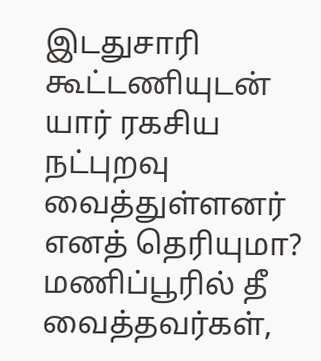இடதுசாரி கூட்டணியுடன் யார் ரகசிய நட்புறவு வைத்துள்ளனர் எனத் தெரியுமா? மணிப்பூரில் தீ வைத்தவர்கள்,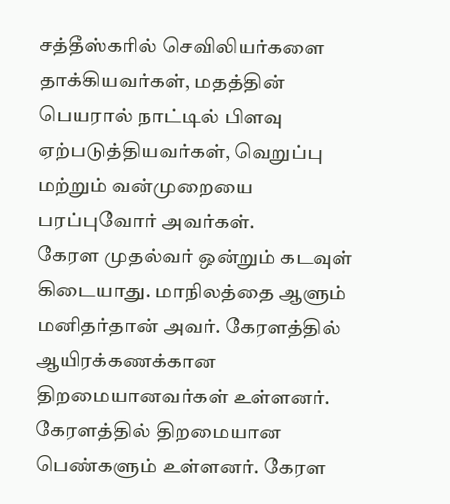சத்தீஸ்கரில் செவிலியர்களை தாக்கியவர்கள், மதத்தின் பெயரால் நாட்டில் பிளவு ஏற்படுத்தியவர்கள், வெறுப்பு மற்றும் வன்முறையை பரப்புவோர் அவர்கள்.
கேரள முதல்வர் ஒன்றும் கடவுள் கிடையாது. மாநிலத்தை ஆளும் மனிதர்தான் அவர். கேரளத்தில் ஆயிரக்கணக்கான திறமையானவர்கள் உள்ளனர். கேரளத்தில் திறமையான பெண்களும் உள்ளனர். கேரள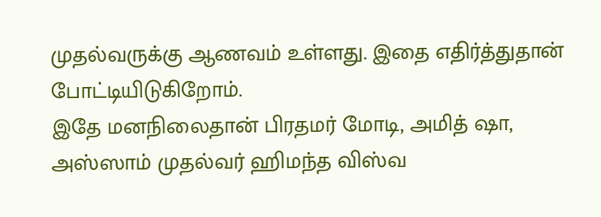முதல்வருக்கு ஆணவம் உள்ளது. இதை எதிர்த்துதான் போட்டியிடுகிறோம்.
இதே மனநிலைதான் பிரதமர் மோடி, அமித் ஷா, அஸ்ஸாம் முதல்வர் ஹிமந்த விஸ்வ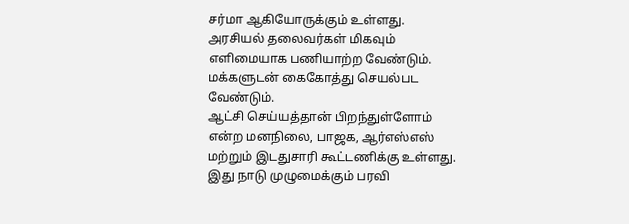சர்மா ஆகியோருக்கும் உள்ளது. அரசியல் தலைவர்கள் மிகவும் எளிமையாக பணியாற்ற வேண்டும். மக்களுடன் கைகோத்து செயல்பட வேண்டும்.
ஆட்சி செய்யத்தான் பிறந்துள்ளோம் என்ற மனநிலை, பாஜக, ஆர்எஸ்எஸ் மற்றும் இடதுசாரி கூட்டணிக்கு உள்ளது. இது நாடு முழுமைக்கும் பரவி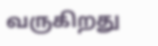வருகிறது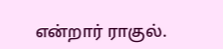என்றார் ராகுல்.